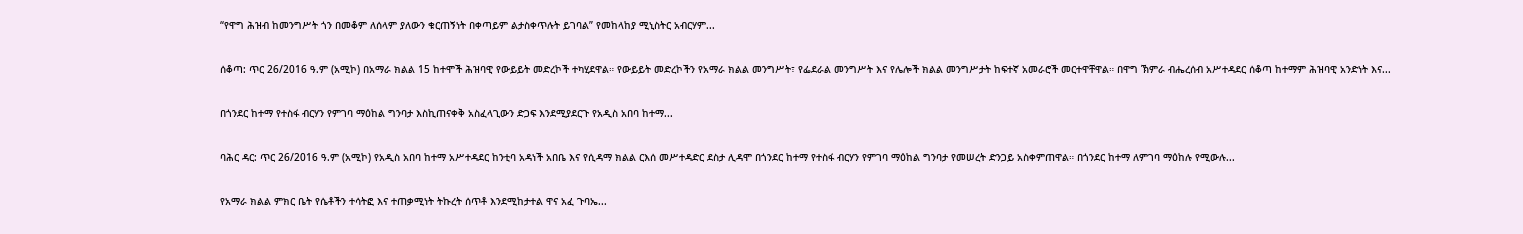“የዋግ ሕዝብ ከመንግሥት ጎን በመቆም ለሰላም ያለውን ቁርጠኝነት በቀጣይም ልታስቀጥሉት ይገባል” የመከላከያ ሚኒስትር አብርሃም...

ሰቆጣ: ጥር 26/2016 ዓ.ም (አሚኮ) በአማራ ክልል 15 ከተሞች ሕዝባዊ የውይይት መድረኮች ተካሂደዋል። የውይይት መድረኮችን የአማራ ክልል መንግሥት፣ የፌደራል መንግሥት እና የሌሎች ክልል መንግሥታት ከፍተኛ አመራሮች መርተዋቸዋል። በዋግ ኽምራ ብሔረሰብ አሥተዳደር ሰቆጣ ከተማም ሕዝባዊ አንድነት እና...

በጎንደር ከተማ የተስፋ ብርሃን የምገባ ማዕከል ግንባታ እስኪጠናቀቅ አስፈላጊውን ድጋፍ እንደሚያደርጉ የአዲስ አበባ ከተማ...

ባሕር ዳር: ጥር 26/2016 ዓ.ም (አሚኮ) የአዲስ አበባ ከተማ አሥተዳደር ከንቲባ አዳነች አበቤ እና የሲዳማ ክልል ርእሰ መሥተዳድር ደስታ ሊዳሞ በጎንደር ከተማ የተስፋ ብርሃን የምገባ ማዕከል ግንባታ የመሠረት ድንጋይ አስቀምጠዋል። በጎንደር ከተማ ለምገባ ማዕከሉ የሚውሉ...

የአማራ ክልል ምክር ቤት የሴቶችን ተሳትፎ እና ተጠቃሚነት ትኩረት ሰጥቶ እንደሚከታተል ዋና አፈ ጉባኤ...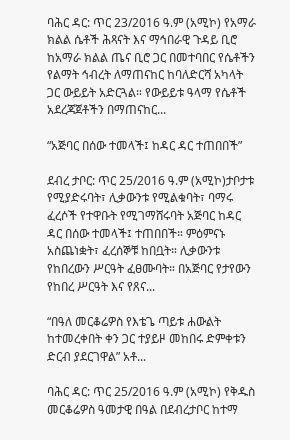ባሕር ዳር: ጥር 23/2016 ዓ.ም (አሚኮ) የአማራ ክልል ሴቶች ሕጻናት እና ማኅበራዊ ጉዳይ ቢሮ ከአማራ ክልል ጤና ቢሮ ጋር በመተባበር የሴቶችን የልማት ኅብረት ለማጠናከር ከባለድርሻ አካላት ጋር ውይይት አድርጓል። የውይይቱ ዓላማ የሴቶች አደረጃጀቶችን በማጠናከር...

“አጅባር በሰው ተመላች፤ ከዳር ዳር ተጠበበች”

ደብረ ታቦር: ጥር 25/2016 ዓ.ም (አሚኮ)ታቦታቱ የሚያድሩባት፣ ሊቃውንቱ የሚልቁባት፣ ባማሩ ፈረሶች የተዋቡት የሚገማሸሩባት አጅባር ከዳር ዳር በሰው ተመላች፤ ተጠበበች። ምዕምናኑ አስጨነቋት፣ ፈረሰኞቹ ከበቧት። ሊቃውንቱ የከበረውን ሥርዓት ፈፀሙባት። በአጅባር የታየውን የከበረ ሥርዓት እና የጸና...

“በዓለ መርቆሬዎስ የእቴጌ ጣይቱ ሐውልት ከተመረቀበት ቀን ጋር ተያይዞ መከበሩ ድምቀቱን ድርብ ያደርገዋል” አቶ...

ባሕር ዳር: ጥር 25/2016 ዓ.ም (አሚኮ) የቅዱስ መርቆሬዎስ ዓመታዊ በዓል በደብረታቦር ከተማ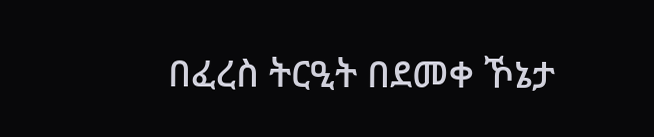በፈረስ ትርዒት በደመቀ ኾኔታ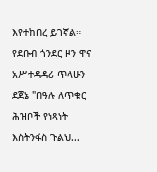እየተከበረ ይገኛል። የደቡብ ጎንደር ዞን ዋና አሥተዳዳሪ ጥላሁን ደጀኔ "በዓሉ ለጥቁር ሕዝቦች የነጻነት እስትንፋስ ጉልህ...